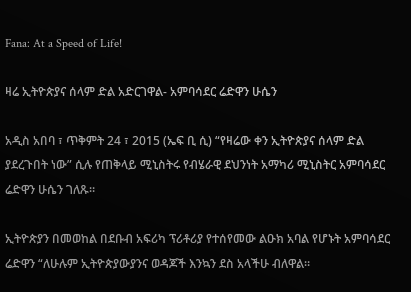Fana: At a Speed of Life!

ዛሬ ኢትዮጵያና ሰላም ድል አድርገዋል- አምባሳደር ሬድዋን ሁሴን

አዲስ አበባ ፣ ጥቅምት 24 ፣ 2015 (ኤፍ ቢ ሲ) “የዛሬው ቀን ኢትዮጵያና ሰላም ድል ያደረጉበት ነው” ሲሉ የጠቅላይ ሚኒስትሩ የብሄራዊ ደህንነት አማካሪ ሚኒስትር አምባሳደር ሬድዋን ሁሴን ገለጹ።

ኢትዮጵያን በመወከል በደቡብ አፍሪካ ፕሪቶሪያ የተሰየመው ልዑክ አባል የሆኑት አምባሳደር ሬድዋን “ለሁሉም ኢትዮጵያውያንና ወዳጆች እንኳን ደስ አላችሁ ብለዋል።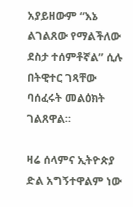አያይዘውም “እኔ ልገልጸው የማልችለው ደስታ ተሰምቶኛል” ሲሉ በትዊተር ገጻቸው ባሰፈሩት መልዕክት ገልጸዋል።

ዛሬ ሰላምና ኢትዮጵያ ድል አግኝተዋልም ነው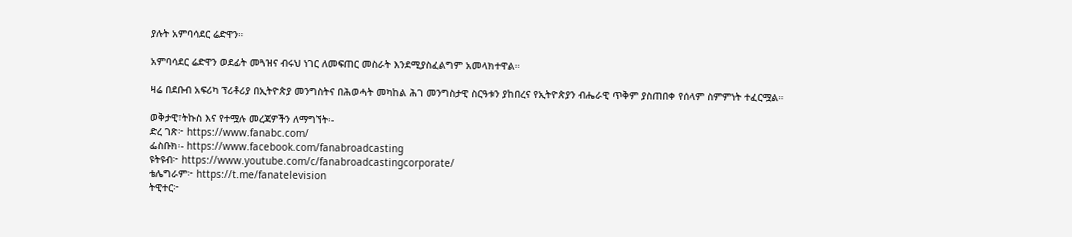ያሉት አምባሳደር ሬድዋን።

አምባሳደር ሬድዋን ወደፊት መጓዝና ብሩህ ነገር ለመፍጠር መስራት እንደሚያስፈልግም አመላክተዋል።

ዛሬ በደቡብ አፍሪካ ፕሪቶሪያ በኢትዮጵያ መንግስትና በሕወሓት መካከል ሕገ መንግስታዊ ስርዓቱን ያከበረና የኢትዮጵያን ብሔራዊ ጥቅም ያስጠበቀ የሰላም ስምምነት ተፈርሟል።

ወቅታዊ፣ትኩስ እና የተሟሉ መረጃዎችን ለማግኘት፡-
ድረ ገጽ፦ https://www.fanabc.com/
ፌስቡክ፡- https://www.facebook.com/fanabroadcasting
ዩትዩብ፦ https://www.youtube.com/c/fanabroadcastingcorporate/
ቴሌግራም፦ https://t.me/fanatelevision
ትዊተር፦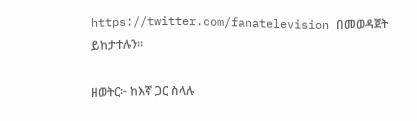https://twitter.com/fanatelevision በመወዳጀት ይከታተሉን፡፡

ዘወትር፦ ከእኛ ጋር ስላሉ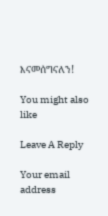እናመሰግናለን!

You might also like

Leave A Reply

Your email address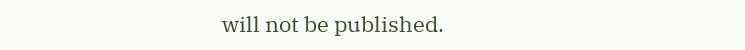will not be published.